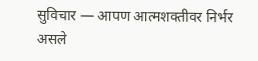सुविचार — आपण आत्मशक्तीवर निर्भर असले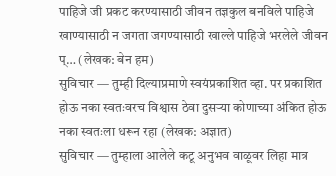पाहिजे जी प्रकट करण्यासाठी जीवन तज्ञकुल बनविले पाहिजे खाण्यासाठी न जगता जगण्यासाठी खाल्ले पाहिजे भरलेले जीवन प्… (लेखक: बेन हम)
सुविचार — तुम्ही दिल्याप्रमाणे स्वयंप्रकाशित व्हा. पर प्रकाशित होऊ नका स्वतःवरच विश्वास ठेवा दुसऱ्या कोणाच्या अंकित होऊ नका स्वतःला धरून रहा (लेखक: अज्ञात)
सुविचार — तुम्हाला आलेले कटू अनुभव वाळूवर लिहा मात्र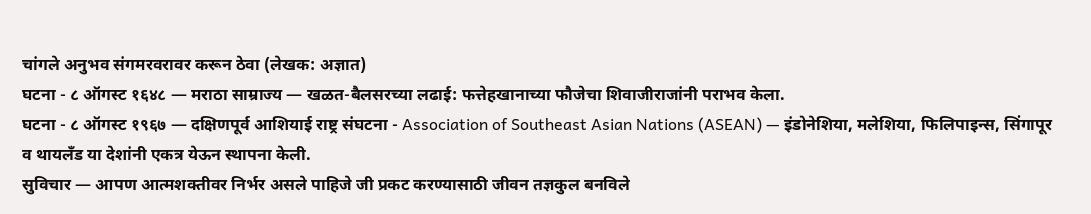चांगले अनुभव संगमरवरावर करून ठेवा (लेखक: अज्ञात)
घटना - ८ ऑगस्ट १६४८ — मराठा साम्राज्य — खळत-बैलसरच्या लढाई: फत्तेहखानाच्या फौजेचा शिवाजीराजांनी पराभव केला.
घटना - ८ ऑगस्ट १९६७ — दक्षिणपूर्व आशियाई राष्ट्र संघटना - Association of Southeast Asian Nations (ASEAN) — इंडोनेशिया, मलेशिया, फिलिपाइन्स, सिंगापूर व थायलँड या देशांनी एकत्र येऊन स्थापना केली.
सुविचार — आपण आत्मशक्तीवर निर्भर असले पाहिजे जी प्रकट करण्यासाठी जीवन तज्ञकुल बनविले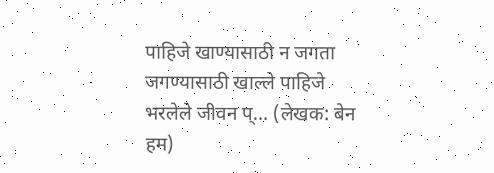पाहिजे खाण्यासाठी न जगता जगण्यासाठी खाल्ले पाहिजे भरलेले जीवन प्… (लेखक: बेन हम)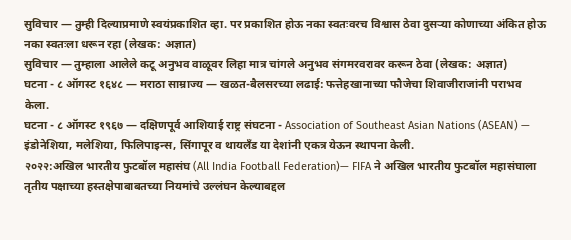सुविचार — तुम्ही दिल्याप्रमाणे स्वयंप्रकाशित व्हा. पर प्रकाशित होऊ नका स्वतःवरच विश्वास ठेवा दुसऱ्या कोणाच्या अंकित होऊ नका स्वतःला धरून रहा (लेखक: अज्ञात)
सुविचार — तुम्हाला आलेले कटू अनुभव वाळूवर लिहा मात्र चांगले अनुभव संगमरवरावर करून ठेवा (लेखक: अज्ञात)
घटना - ८ ऑगस्ट १६४८ — मराठा साम्राज्य — खळत-बैलसरच्या लढाई: फत्तेहखानाच्या फौजेचा शिवाजीराजांनी पराभव केला.
घटना - ८ ऑगस्ट १९६७ — दक्षिणपूर्व आशियाई राष्ट्र संघटना - Association of Southeast Asian Nations (ASEAN) — इंडोनेशिया, मलेशिया, फिलिपाइन्स, सिंगापूर व थायलँड या देशांनी एकत्र येऊन स्थापना केली.
२०२२:अखिल भारतीय फुटबॉल महासंघ (All India Football Federation)— FIFA ने अखिल भारतीय फुटबॉल महासंघाला तृतीय पक्षाच्या हस्तक्षेपाबाबतच्या नियमांचे उल्लंघन केल्याबद्दल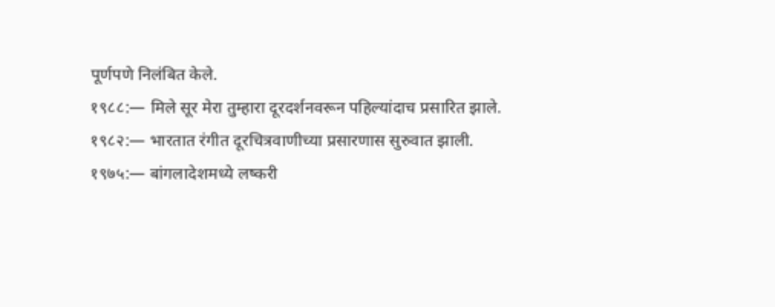पूर्णपणे निलंबित केले.
१९८८:— मिले सूर मेरा तुम्हारा दूरदर्शनवरून पहिल्यांदाच प्रसारित झाले.
१९८२:— भारतात रंगीत दूरचित्रवाणीच्या प्रसारणास सुरुवात झाली.
१९७५:— बांगलादेशमध्ये लष्करी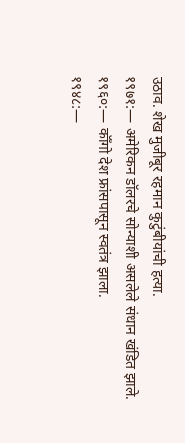उठाव. शेख मुजीबूर रहमान कुटुंबीयांची हत्या.
१९७१:— अमेरिकन डॉलरचे सोन्याशी असलेले संधान खंडित झाले.
१९६०:— कॉँगो देश फ्रांसपासून स्वतंत्र झाला.
१९४८:—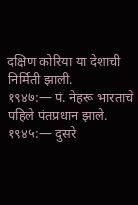दक्षिण कोरिया या देशाची निर्मिती झाली.
१९४७:— पं. नेहरू भारताचे पहिले पंतप्रधान झाले.
१९४५:— दुसरे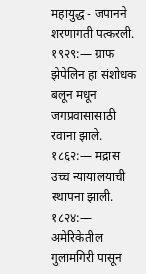महायुद्ध - जपानने शरणागती पत्करली.
१९२९:— ग्राफ झेपेलिन हा संशोधक बलून मधून जगप्रवासासाठी रवाना झाले.
१८६२:— मद्रास उच्च न्यायालयाची स्थापना झाली.
१८२४:— अमेरिकेतील गुलामगिरी पासून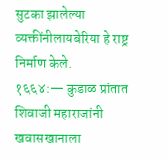सुटका झालेल्या व्यक्तींनीलायबेरिया हे राष्ट्र निर्माण केले.
१६६४:— कुडाळ प्रांतात शिवाजी महाराजांनी खवासखानाला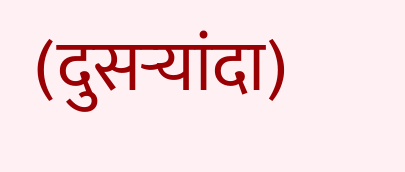(दुसऱ्यांदा)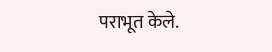पराभूत केले.